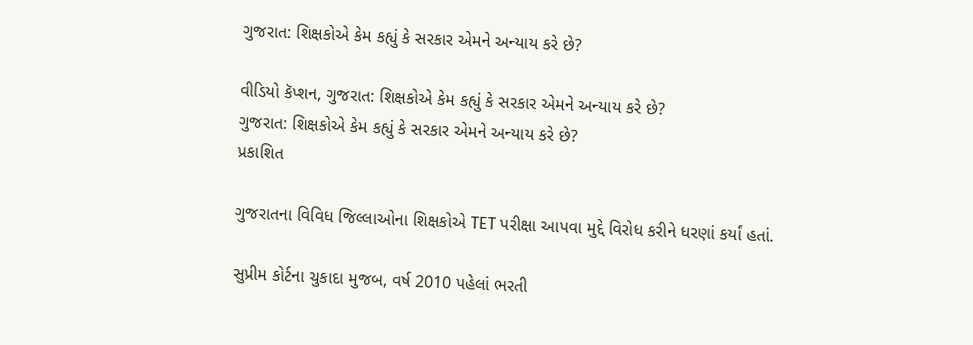ગુજરાત: શિક્ષકોએ કેમ કહ્યું કે સરકાર એમને અન્યાય કરે છે?

વીડિયો કૅપ્શન, ગુજરાત: શિક્ષકોએ કેમ કહ્યું કે સરકાર એમને અન્યાય કરે છે?
ગુજરાત: શિક્ષકોએ કેમ કહ્યું કે સરકાર એમને અન્યાય કરે છે?
પ્રકાશિત

ગુજરાતના વિવિધ જિલ્લાઓના શિક્ષકોએ TET પરીક્ષા આપવા મુદ્દે વિરોધ કરીને ધરણાં કર્યાં હતાં.

સુપ્રીમ કોર્ટના ચુકાદા મુજબ, વર્ષ 2010 પહેલાં ભરતી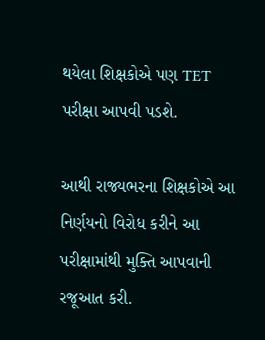થયેલા શિક્ષકોએ પણ TET પરીક્ષા આપવી પડશે.

આથી રાજ્યભરના શિક્ષકોએ આ નિર્ણયનો વિરોધ કરીને આ પરીક્ષામાંથી મુક્તિ આપવાની રજૂઆત કરી.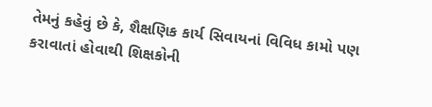તેમનું કહેવું છે કે, શૈક્ષણિક કાર્ય સિવાયનાં વિવિધ કામો પણ કરાવાતાં હોવાથી શિક્ષકોની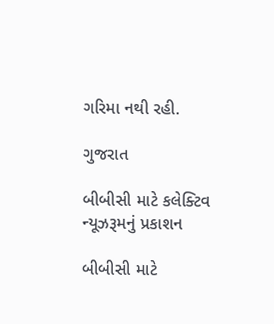ગરિમા નથી રહી.

ગુજરાત

બીબીસી માટે કલેક્ટિવ ન્યૂઝરૂમનું પ્રકાશન

બીબીસી માટે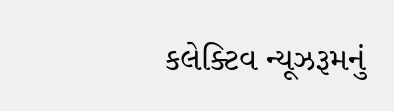કલેક્ટિવ ન્યૂઝરૂમનું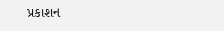પ્રકાશન